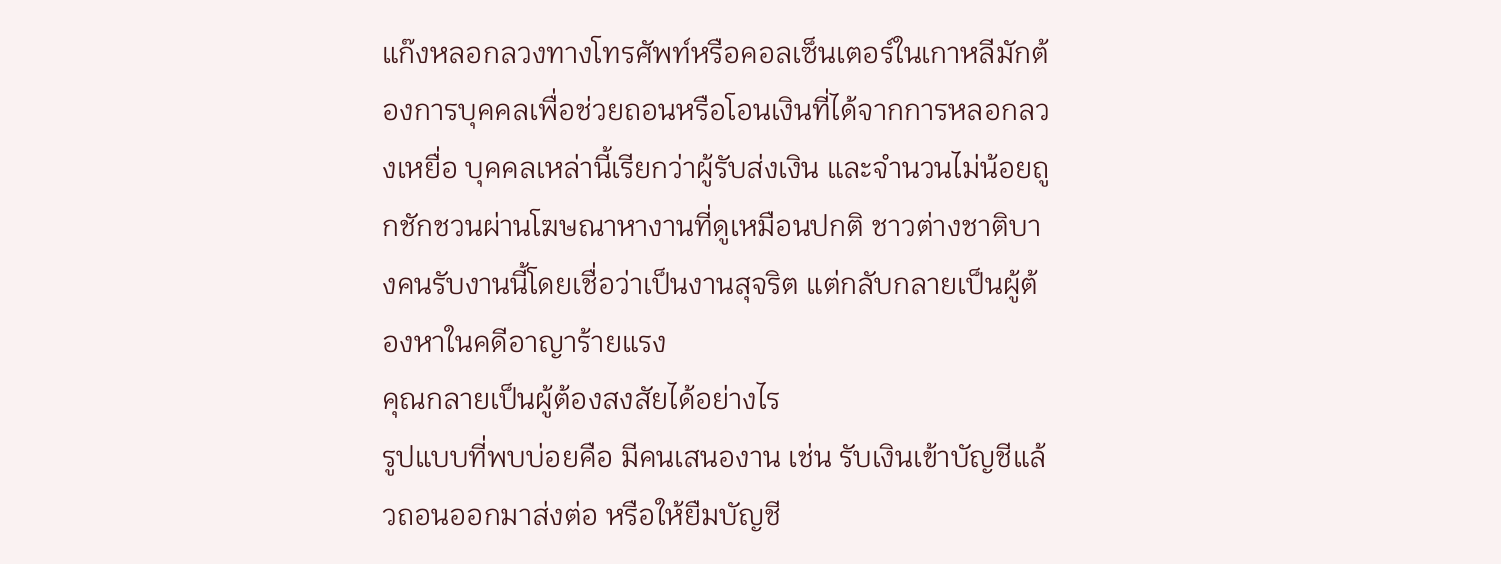แก๊งหลอกลวงทางโทรศัพท์หรือคอลเซ็นเตอร์ในเกาหลีมักต้องการบุคคลเพื่อช่วยถอนหรือโอนเงินที่ได้จากการหลอกลวงเหยื่อ บุคคลเหล่านี้เรียกว่าผู้รับส่งเงิน และจำนวนไม่น้อยถูกชักชวนผ่านโฆษณาหางานที่ดูเหมือนปกติ ชาวต่างชาติบางคนรับงานนี้โดยเชื่อว่าเป็นงานสุจริต แต่กลับกลายเป็นผู้ต้องหาในคดีอาญาร้ายแรง
คุณกลายเป็นผู้ต้องสงสัยได้อย่างไร
รูปแบบที่พบบ่อยคือ มีคนเสนองาน เช่น รับเงินเข้าบัญชีแล้วถอนออกมาส่งต่อ หรือให้ยืมบัญชี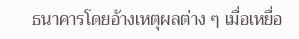ธนาคารโดยอ้างเหตุผลต่าง ๆ เมื่อเหยื่อ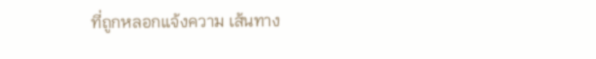ที่ถูกหลอกแจ้งความ เส้นทาง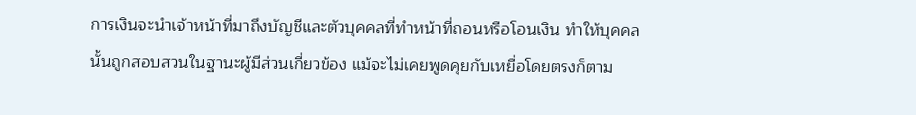การเงินจะนำเจ้าหน้าที่มาถึงบัญชีและตัวบุคคลที่ทำหน้าที่ถอนหรือโอนเงิน ทำให้บุคคลนั้นถูกสอบสวนในฐานะผู้มีส่วนเกี่ยวข้อง แม้จะไม่เคยพูดคุยกับเหยื่อโดยตรงก็ตาม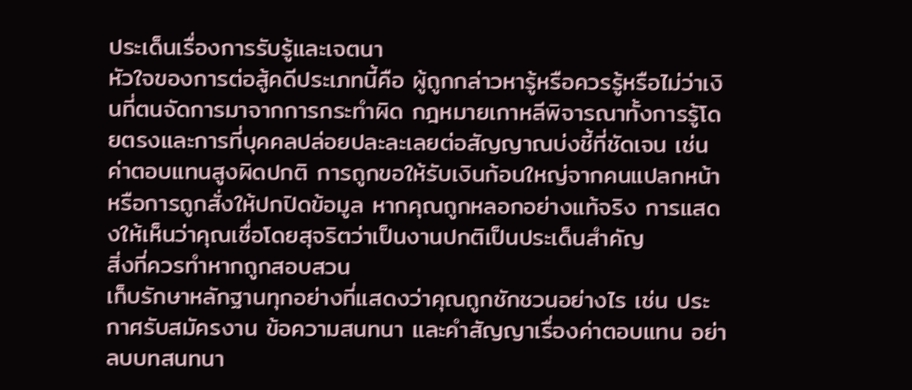ประเด็นเรื่องการรับรู้และเจตนา
หัวใจของการต่อสู้คดีประเภทนี้คือ ผู้ถูกกล่าวหารู้หรือควรรู้หรือไม่ว่าเงินที่ตนจัดการมาจากการกระทำผิด กฎหมายเกาหลีพิจารณาทั้งการรู้โดยตรงและการที่บุคคลปล่อยปละละเลยต่อสัญญาณบ่งชี้ที่ชัดเจน เช่น ค่าตอบแทนสูงผิดปกติ การถูกขอให้รับเงินก้อนใหญ่จากคนแปลกหน้า หรือการถูกสั่งให้ปกปิดข้อมูล หากคุณถูกหลอกอย่างแท้จริง การแสดงให้เห็นว่าคุณเชื่อโดยสุจริตว่าเป็นงานปกติเป็นประเด็นสำคัญ
สิ่งที่ควรทำหากถูกสอบสวน
เก็บรักษาหลักฐานทุกอย่างที่แสดงว่าคุณถูกชักชวนอย่างไร เช่น ประกาศรับสมัครงาน ข้อความสนทนา และคำสัญญาเรื่องค่าตอบแทน อย่าลบบทสนทนา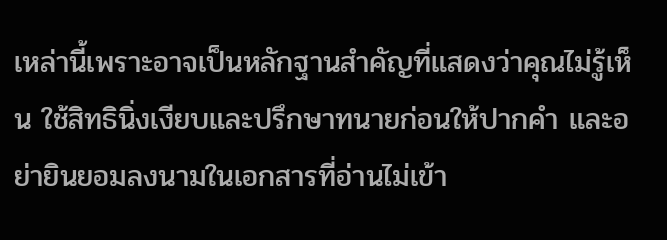เหล่านี้เพราะอาจเป็นหลักฐานสำคัญที่แสดงว่าคุณไม่รู้เห็น ใช้สิทธินิ่งเงียบและปรึกษาทนายก่อนให้ปากคำ และอย่ายินยอมลงนามในเอกสารที่อ่านไม่เข้า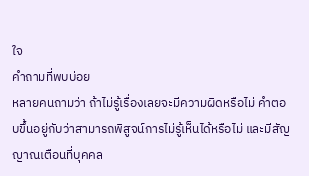ใจ
คำถามที่พบบ่อย
หลายคนถามว่า ถ้าไม่รู้เรื่องเลยจะมีความผิดหรือไม่ คำตอบขึ้นอยู่กับว่าสามารถพิสูจน์การไม่รู้เห็นได้หรือไม่ และมีสัญญาณเตือนที่บุคคล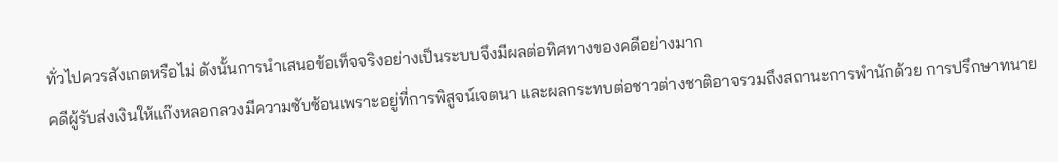ทั่วไปควรสังเกตหรือไม่ ดังนั้นการนำเสนอข้อเท็จจริงอย่างเป็นระบบจึงมีผลต่อทิศทางของคดีอย่างมาก
คดีผู้รับส่งเงินให้แก๊งหลอกลวงมีความซับซ้อนเพราะอยู่ที่การพิสูจน์เจตนา และผลกระทบต่อชาวต่างชาติอาจรวมถึงสถานะการพำนักด้วย การปรึกษาทนาย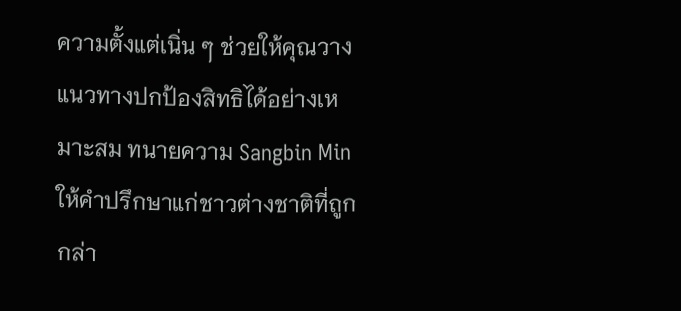ความตั้งแต่เนิ่น ๆ ช่วยให้คุณวางแนวทางปกป้องสิทธิได้อย่างเหมาะสม ทนายความ Sangbin Min ให้คำปรึกษาแก่ชาวต่างชาติที่ถูกกล่า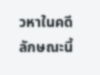วหาในคดีลักษณะนี้